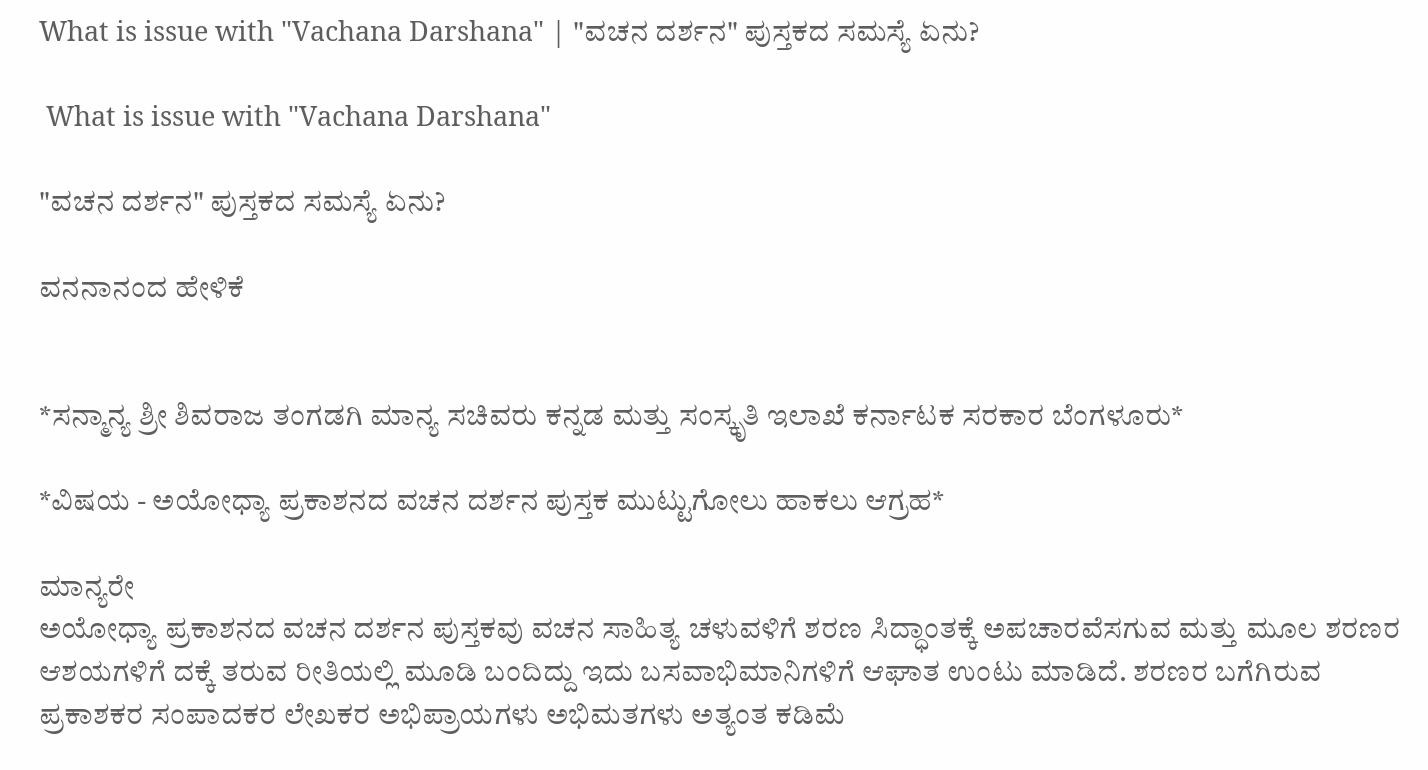What is issue with "Vachana Darshana" | "ವಚನ ದರ್ಶನ" ಪುಸ್ತಕದ ಸಮಸ್ಯೆ ಏನು?

 What is issue with "Vachana Darshana"

"ವಚನ ದರ್ಶನ" ಪುಸ್ತಕದ ಸಮಸ್ಯೆ ಏನು?

ವನನಾನಂದ ಹೇಳಿಕೆ


*ಸನ್ಮಾನ್ಯ ಶ್ರೀ ಶಿವರಾಜ ತಂಗಡಗಿ ಮಾನ್ಯ ಸಚಿವರು ಕನ್ನಡ ಮತ್ತು ಸಂಸ್ಕೃತಿ ಇಲಾಖೆ ಕರ್ನಾಟಕ ಸರಕಾರ ಬೆಂಗಳೂರು*

*ವಿಷಯ - ಅಯೋಧ್ಯಾ ಪ್ರಕಾಶನದ ವಚನ ದರ್ಶನ ಪುಸ್ತಕ ಮುಟ್ಟುಗೋಲು ಹಾಕಲು ಆಗ್ರಹ*

ಮಾನ್ಯರೇ
ಅಯೋಧ್ಯಾ ಪ್ರಕಾಶನದ ವಚನ ದರ್ಶನ ಪುಸ್ತಕವು ವಚನ ಸಾಹಿತ್ಯ ಚಳುವಳಿಗೆ ಶರಣ ಸಿದ್ಧಾಂತಕ್ಕೆ ಅಪಚಾರವೆಸಗುವ ಮತ್ತು ಮೂಲ ಶರಣರ ಆಶಯಗಳಿಗೆ ದಕ್ಕೆ ತರುವ ರೀತಿಯಲ್ಲಿ ಮೂಡಿ ಬಂದಿದ್ದು ಇದು ಬಸವಾಭಿಮಾನಿಗಳಿಗೆ ಆಘಾತ ಉಂಟು ಮಾಡಿದೆ. ಶರಣರ ಬಗೆಗಿರುವ ಪ್ರಕಾಶಕರ ಸಂಪಾದಕರ ಲೇಖಕರ ಅಭಿಪ್ರಾಯಗಳು ಅಭಿಮತಗಳು ಅತ್ಯಂತ ಕಡಿಮೆ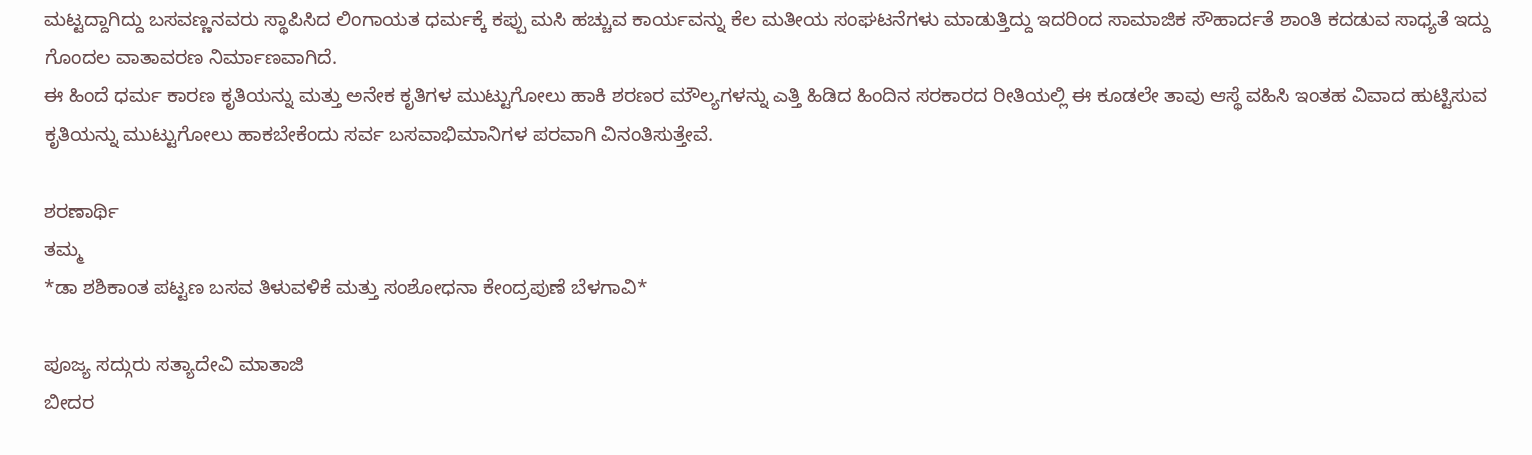ಮಟ್ಟದ್ದಾಗಿದ್ದು ಬಸವಣ್ಣನವರು ಸ್ಥಾಪಿಸಿದ ಲಿಂಗಾಯತ ಧರ್ಮಕ್ಕೆ ಕಪ್ಪು ಮಸಿ ಹಚ್ಚುವ ಕಾರ್ಯವನ್ನು ಕೆಲ ಮತೀಯ ಸಂಘಟನೆಗಳು ಮಾಡುತ್ತಿದ್ದು ಇದರಿಂದ ಸಾಮಾಜಿಕ ಸೌಹಾರ್ದತೆ ಶಾಂತಿ ಕದಡುವ ಸಾಧ್ಯತೆ ಇದ್ದು ಗೊಂದಲ ವಾತಾವರಣ ನಿರ್ಮಾಣವಾಗಿದೆ.
ಈ ಹಿಂದೆ ಧರ್ಮ ಕಾರಣ ಕೃತಿಯನ್ನು ಮತ್ತು ಅನೇಕ ಕೃತಿಗಳ ಮುಟ್ಟುಗೋಲು ಹಾಕಿ ಶರಣರ ಮೌಲ್ಯಗಳನ್ನು ಎತ್ತಿ ಹಿಡಿದ ಹಿಂದಿನ ಸರಕಾರದ ರೀತಿಯಲ್ಲಿ ಈ ಕೂಡಲೇ ತಾವು ಆಸ್ಥೆ ವಹಿಸಿ ಇಂತಹ ವಿವಾದ ಹುಟ್ಟಿಸುವ ಕೃತಿಯನ್ನು ಮುಟ್ಟುಗೋಲು ಹಾಕಬೇಕೆಂದು ಸರ್ವ ಬಸವಾಭಿಮಾನಿಗಳ ಪರವಾಗಿ ವಿನಂತಿಸುತ್ತೇವೆ.

ಶರಣಾರ್ಥಿ
ತಮ್ಮ
*ಡಾ ಶಶಿಕಾಂತ ಪಟ್ಟಣ ಬಸವ ತಿಳುವಳಿಕೆ ಮತ್ತು ಸಂಶೋಧನಾ ಕೇಂದ್ರಪುಣೆ ಬೆಳಗಾವಿ*

ಪೂಜ್ಯ ಸದ್ಗುರು ಸತ್ಯಾದೇವಿ ಮಾತಾಜಿ
ಬೀದರ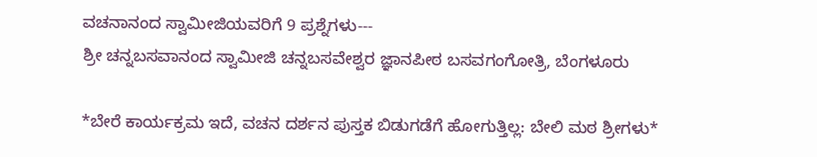ವಚನಾನಂದ ಸ್ವಾಮೀಜಿಯವರಿಗೆ 9 ಪ್ರಶ್ನೆಗಳು---
ಶ್ರೀ ಚನ್ನಬಸವಾನಂದ ಸ್ವಾಮೀಜಿ ಚನ್ನಬಸವೇಶ್ವರ ಜ್ಞಾನಪೀಠ ಬಸವಗಂಗೋತ್ರಿ, ಬೆಂಗಳೂರು

*ಬೇರೆ ಕಾರ್ಯಕ್ರಮ ಇದೆ, ವಚನ ದರ್ಶನ ಪುಸ್ತಕ ಬಿಡುಗಡೆಗೆ ಹೋಗುತ್ತಿಲ್ಲ: ಬೇಲಿ ಮಠ ಶ್ರೀಗಳು*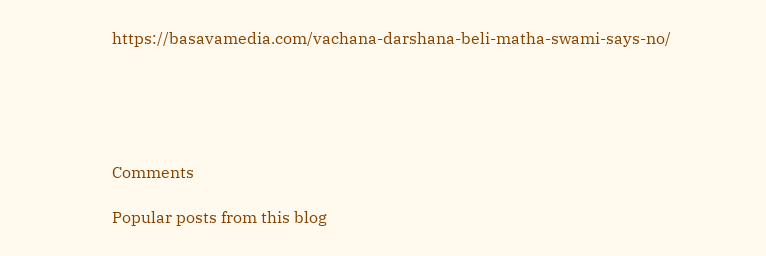https://basavamedia.com/vachana-darshana-beli-matha-swami-says-no/





Comments

Popular posts from this blog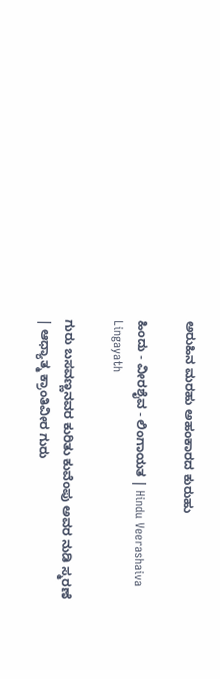ಅರುಹಿನ ಮರಹು ಅಹಂಕಾರದ ಕುರುಹು

ಹಿಂದು - ವೀರಶೈವ - ಲಿಂಗಾಯತ | Hindu Veerashaiva Lingayath

ಗುರು ಬಸವಣ್ಣನವರ ಕುರಿತು ಕುವೆಂಪು ಅವರ ನುಡಿ ಸ್ಮರಣೆ | ಆಧ್ಯಾತ್ಮ ಕ್ರಾಂತಿವೀರ ಗುರು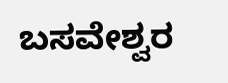ಬಸವೇಶ್ವರ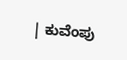| ಕುವೆಂಪು